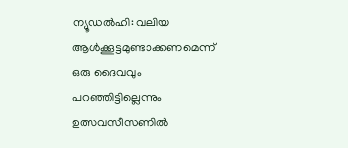ന്യൂഡൽഹി: വലിയ ആൾക്കൂട്ടമുണ്ടാക്കണമെന്ന് ഒരു ദൈവവും പറഞ്ഞിട്ടില്ലെന്നും ഉത്സവസീസണിൽ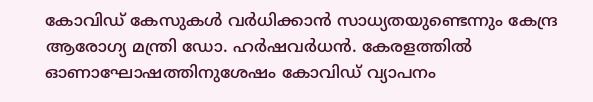കോവിഡ് കേസുകൾ വർധിക്കാൻ സാധ്യതയുണ്ടെന്നും കേന്ദ്ര ആരോഗ്യ മന്ത്രി ഡോ. ഹർഷവർധൻ. കേരളത്തിൽ ഓണാഘോഷത്തിനുശേഷം കോവിഡ് വ്യാപനം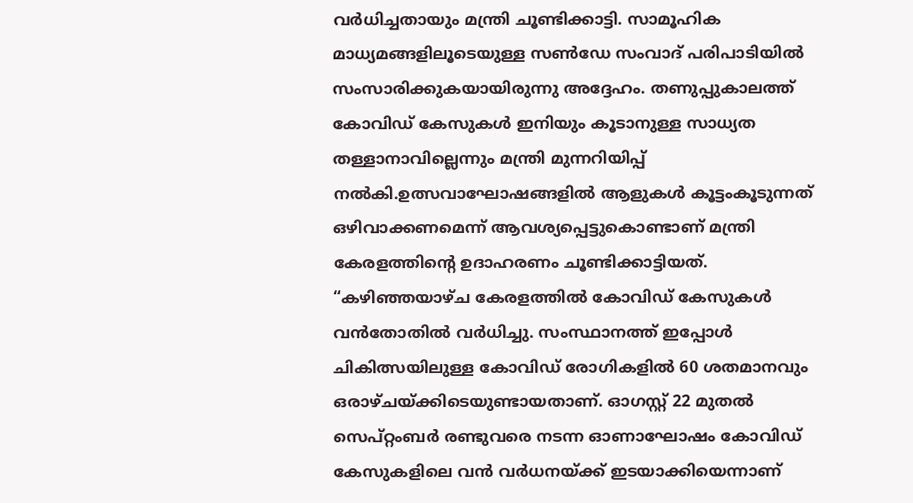വർധിച്ചതായും മന്ത്രി ചൂണ്ടിക്കാട്ടി. സാമൂഹിക മാധ്യമങ്ങളിലൂടെയുള്ള സൺഡേ സംവാദ് പരിപാടിയിൽ സംസാരിക്കുകയായിരുന്നു അദ്ദേഹം. തണുപ്പുകാലത്ത് കോവിഡ് കേസുകൾ ഇനിയും കൂടാനുള്ള സാധ്യത തള്ളാനാവില്ലെന്നും മന്ത്രി മുന്നറിയിപ്പ് നൽകി.ഉത്സവാഘോഷങ്ങളിൽ ആളുകൾ കൂട്ടംകൂടുന്നത് ഒഴിവാക്കണമെന്ന് ആവശ്യപ്പെട്ടുകൊണ്ടാണ് മന്ത്രി കേരളത്തിന്റെ ഉദാഹരണം ചൂണ്ടിക്കാട്ടിയത്. “കഴിഞ്ഞയാഴ്ച കേരളത്തിൽ കോവിഡ് കേസുകൾ വൻതോതിൽ വർധിച്ചു. സംസ്ഥാനത്ത് ഇപ്പോൾ ചികിത്സയിലുള്ള കോവിഡ് രോഗികളിൽ 60 ശതമാനവും ഒരാഴ്ചയ്ക്കിടെയുണ്ടായതാണ്. ഓഗസ്റ്റ് 22 മുതൽ സെപ്റ്റംബർ രണ്ടുവരെ നടന്ന ഓണാഘോഷം കോവിഡ് കേസുകളിലെ വൻ വർധനയ്ക്ക് ഇടയാക്കിയെന്നാണ്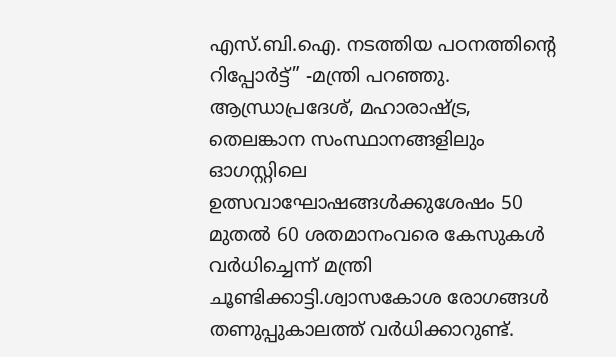എസ്.ബി.ഐ. നടത്തിയ പഠനത്തിന്റെ റിപ്പോർട്ട്” -മന്ത്രി പറഞ്ഞു. ആന്ധ്രാപ്രദേശ്, മഹാരാഷ്ട്ര, തെലങ്കാന സംസ്ഥാനങ്ങളിലും ഓഗസ്റ്റിലെ ഉത്സവാഘോഷങ്ങൾക്കുശേഷം 50 മുതൽ 60 ശതമാനംവരെ കേസുകൾ വർധിച്ചെന്ന് മന്ത്രി ചൂണ്ടിക്കാട്ടി.ശ്വാസകോശ രോഗങ്ങൾ തണുപ്പുകാലത്ത് വർധിക്കാറുണ്ട്.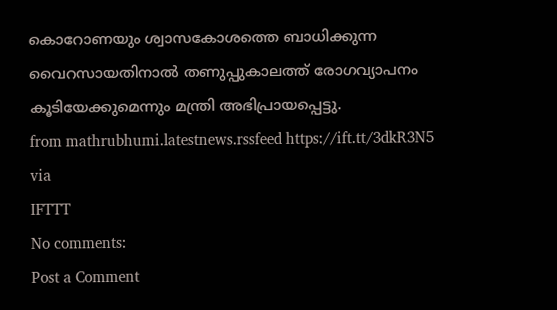കൊറോണയും ശ്വാസകോശത്തെ ബാധിക്കുന്ന വൈറസായതിനാൽ തണുപ്പുകാലത്ത് രോഗവ്യാപനം കൂടിയേക്കുമെന്നും മന്ത്രി അഭിപ്രായപ്പെട്ടു.
from mathrubhumi.latestnews.rssfeed https://ift.tt/3dkR3N5
via
IFTTT
No comments:
Post a Comment